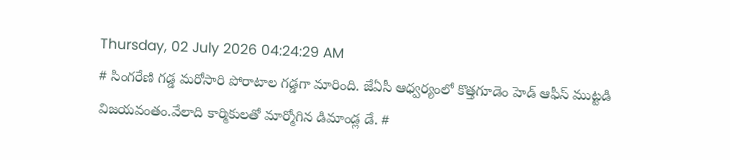Thursday, 02 July 2026 04:24:29 AM
# సింగరేణి గడ్డ మరోసారి పోరాటాల గడ్డగా మారింది. జేఏసీ ఆధ్వర్యంలో కొత్తగూడెం హెడ్ ఆఫీస్ ముట్టడి విజయవంతం.వేలాది కార్మికులతో మార్మోగిన డిమాండ్ల డే. #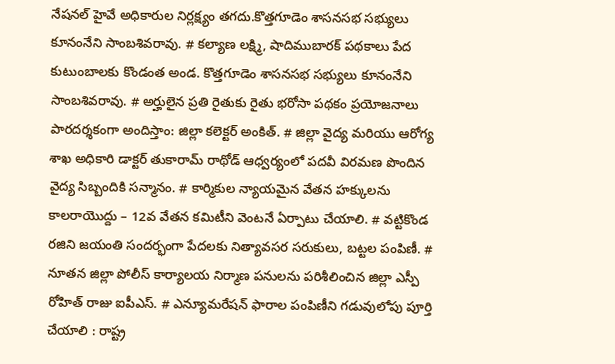నేషనల్ హైవే అధికారుల నిర్లక్ష్యం తగదు.కొత్తగూడెం శాసనసభ సభ్యులు కూనంనేని సాంబశివరావు. # కల్యాణ లక్ష్మి, షాదిముబారక్ పథకాలు పేద కుటుంబాలకు కొండంత అండ. కొత్తగూడెం శాసనసభ సభ్యులు కూనంనేని సాంబశివరావు. # అర్హులైన ప్రతి రైతుకు రైతు భరోసా పథకం ప్రయోజనాలు పారదర్శకంగా అందిస్తాం: జిల్లా కలెక్టర్ అంకిత్. # జిల్లా వైద్య మరియు ఆరోగ్య శాఖ అధికారి డాక్టర్ తుకారామ్ రాథోడ్ ఆధ్వర్యంలో పదవీ విరమణ పొందిన వైద్య సిబ్బందికి సన్మానం. # కార్మికుల న్యాయమైన వేతన హక్కులను కాలరాయొద్దు – 12వ వేతన కమిటీని వెంటనే ఏర్పాటు చేయాలి. # వట్టికొండ రజిని జయంతి సందర్భంగా పేదలకు నిత్యావసర సరుకులు, బట్టల పంపిణీ. # నూతన జిల్లా పోలీస్ కార్యాలయ నిర్మాణ పనులను పరిశీలించిన జిల్లా ఎస్పీ రోహిత్ రాజు ఐపీఎస్. # ఎన్యూమరేషన్ ఫారాల పంపిణీని గడువులోపు పూర్తి చేయాలి : రాష్ట్ర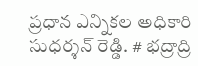ప్రధాన ఎన్నికల అధికారి సుధర్శన్ రెడ్డి. # భద్రాద్రి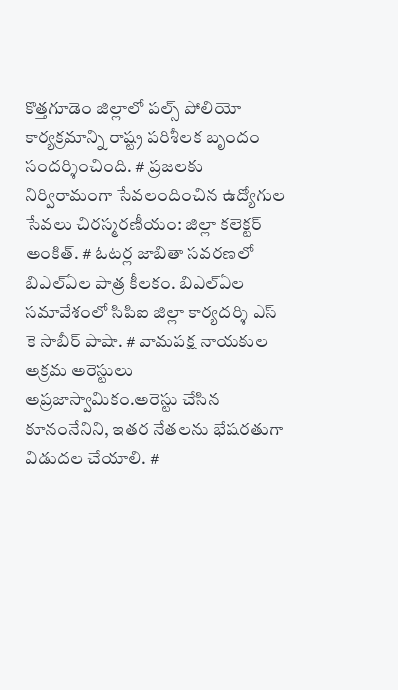కొత్తగూడెం జిల్లాలో పల్స్ పోలియో కార్యక్రమాన్ని రాష్ట్ర పరిశీలక బృందం సందర్శించింది. # ప్రజలకు నిర్విరామంగా సేవలందించిన ఉద్యోగుల సేవలు చిరస్మరణీయం: జిల్లా కలెక్టర్ అంకిత్. # ఓటర్ల జాబితా సవరణలో బిఎల్ఏల పాత్ర కీలకం. బిఎల్ఏల సమావేశంలో సిపిఐ జిల్లా కార్యదర్శి ఎస్ కె సాబీర్ పాషా. # వామపక్ష నాయకుల అక్రమ అరెస్టులు అప్రజాస్వామికం.అరెస్టు చేసిన కూనంనేనిని, ఇతర నేతలను భేషరతుగా విడుదల చేయాలి. #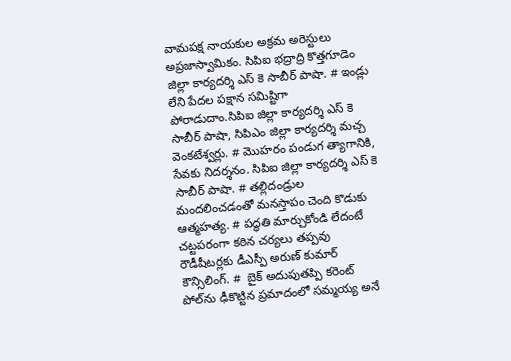వామపక్ష నాయకుల అక్రమ అరెస్టులు అప్రజాస్వామికం. సిపిఐ భద్రాద్రి కొత్తగూడెం జిల్లా కార్యదర్శి ఎస్ కె సాబీర్ పాషా. # ఇండ్లు లేని పేదల పక్షాన సమిష్టిగా పోరాడుదాం.సిపిఐ జిల్లా కార్యదర్శి ఎస్ కె సాబీర్ పాషా, సిపిఎం జిల్లా కార్యదర్శి మచ్చ వెంకటేశ్వర్లు. # మొహరం పండుగ త్యాగానికి, సేవకు నిదర్శనం. సిపిఐ జిల్లా కార్యదర్శి ఎస్ కె సాబీర్ పాషా. # తల్లిదండ్రుల మందలించడంతో మనస్తాపం చెంది కొడుకు ఆత్మహత్య. # పద్ధతి మార్చుకోండి లేదంటే చట్టపరంగా కఠిన చర్యలు తప్పవు రౌడీషీటర్లకు డీఎస్పీ అరుణ్ కుమార్ కౌన్సిలింగ్. #  బైక్ అదుపుతప్పి కరెంట్ పోల్‌ను ఢీకొట్టిన ప్రమాదంలో సమ్మయ్య అనే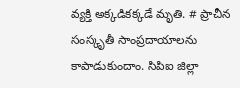వ్యక్తి అక్కడికక్కడే మృతి. # ప్రాచీన సంస్కృతీ సాంప్రదాయాలను కాపాడుకుందాం. సిపిఐ జిల్లా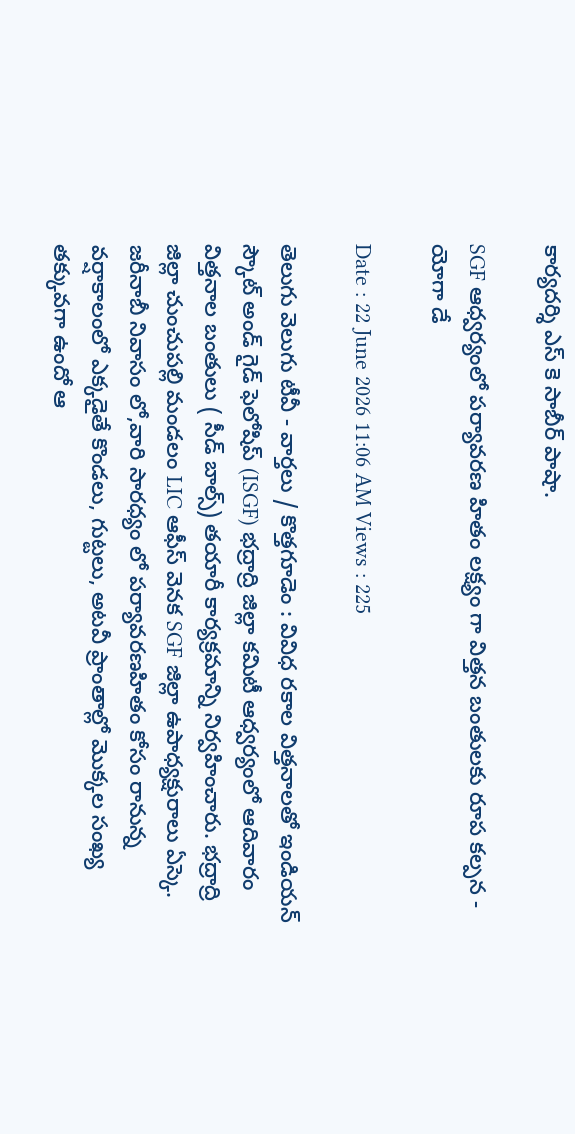కార్యదర్శి ఎస్ కె సాబీర్ పాషా.

SGF ఆధ్వర్యంలో పర్యావరణ హితం లక్ష్యం గా విత్తన బంతులకు రూప కల్పన - యోగా డే

Date : 22 June 2026 11:06 AM Views : 225

తెలుగు వెలుగు టీవీ - వార్తలు / కొత్తగూడెం : వివిధ రకాల విత్తనాలతో ఇండియన్ స్కౌట్ అండ్ గైడ్ ఫెలోషిప్ (ISGF) భద్రాద్రి జిల్లా కమిటీ ఆధ్వర్యంలో ఆదివారం విత్తనాల బంతులు ( సీడ్ బాల్స్) తయారీ కార్యక్రమాన్ని నిర్వహించారు. భద్రాద్రి జిల్లా చుంచుపల్లి మండలం LIC ఆఫీస్ వెనక SGF జిల్లా ఉపాధ్యక్షురాలు ఏస్కె. జరీనాబీ నివాసం లో,వారి సారధ్యం లో పర్యావరణహితం కోసం రానున్న వర్షాకాలంలో ఎక్కడైతే కొండలు, గుట్టలు, అటవీ ప్రాంతాల్లో మొక్కల సంఖ్య తక్కువగా ఉందో ఆ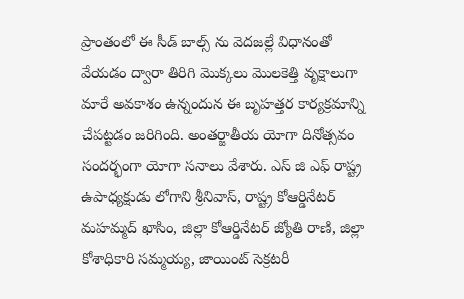ప్రాంతంలో ఈ సీడ్ బాల్స్ ను వెదజల్లే విధానంతో వేయడం ద్వారా తిరిగి మొక్కలు మొలకెత్తి వృక్షాలుగా మారే అవకాశం ఉన్నందున ఈ బృహత్తర కార్యక్రమాన్ని చేపట్టడం జరిగింది. అంతర్జాతీయ యోగా దినోత్సవం సందర్భంగా యోగా సనాలు వేశారు. ఎస్ జి ఎఫ్ రాష్ట్ర ఉపాధ్యక్షుడు లోగాని శ్రీనివాస్, రాష్ట్ర కోఆర్డినేటర్ మహమ్మద్ ఖాసిం, జిల్లా కోఆర్డినేటర్ జ్యోతి రాణి, జిల్లా కోశాధికారి సమ్మయ్య, జాయింట్ సెక్రటరీ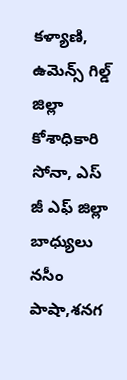కళ్యాణి, ఉమెన్స్ గిల్డ్ జిల్లా కోశాధికారి సోనా, ఎస్ జీ ఎఫ్ జిల్లా బాధ్యులు నసీం పాషా,శనగ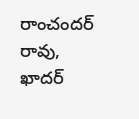రాంచందర్ రావు, ఖాదర్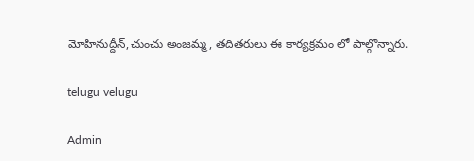మోహినుద్దీన్,చుంచు అంజమ్మ, తదితరులు ఈ కార్యక్రమం లో పాల్గొన్నారు.

telugu velugu

Admin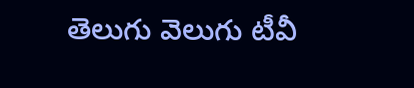తెలుగు వెలుగు టీవీ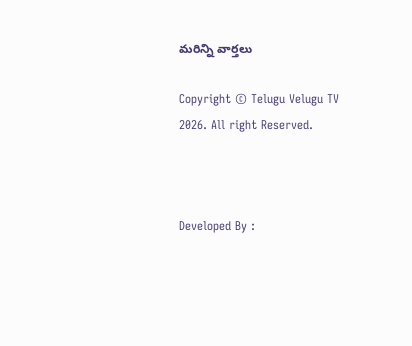మరిన్ని వార్తలు

Copyright © Telugu Velugu TV 2026. All right Reserved.



Developed By :